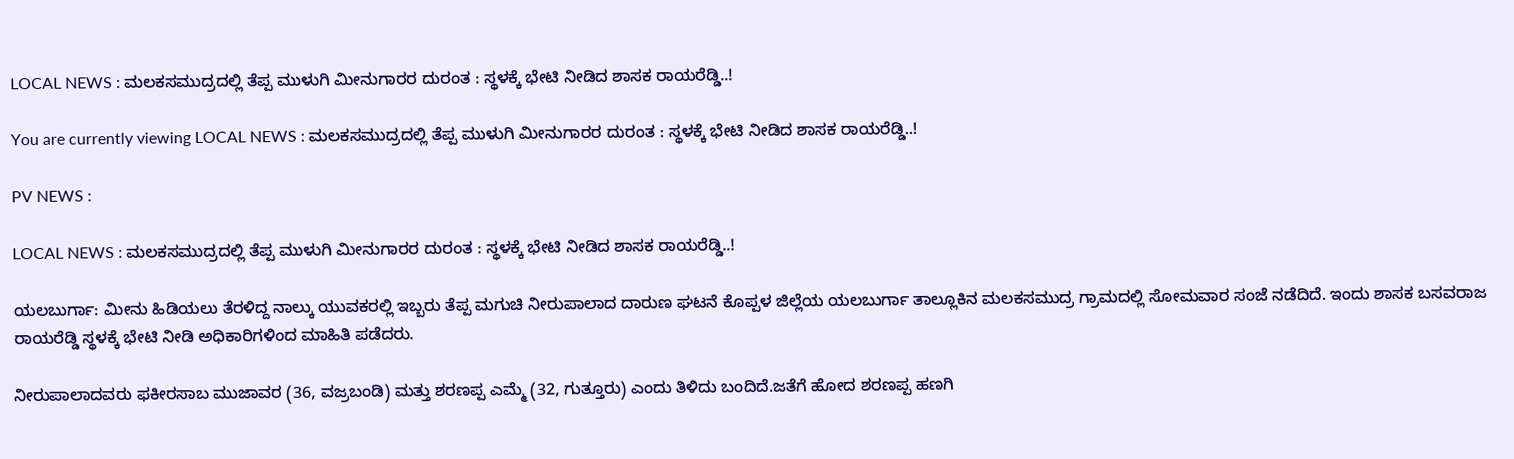LOCAL NEWS : ಮಲಕಸಮುದ್ರದಲ್ಲಿ ತೆಪ್ಪ ಮುಳುಗಿ ಮೀನುಗಾರರ ದುರಂತ : ಸ್ಥಳಕ್ಕೆ ಭೇಟಿ ನೀಡಿದ ಶಾಸಕ ರಾಯರೆಡ್ಡಿ..!

You are currently viewing LOCAL NEWS : ಮಲಕಸಮುದ್ರದಲ್ಲಿ ತೆಪ್ಪ ಮುಳುಗಿ ಮೀನುಗಾರರ ದುರಂತ : ಸ್ಥಳಕ್ಕೆ ಭೇಟಿ ನೀಡಿದ ಶಾಸಕ ರಾಯರೆಡ್ಡಿ..!

PV NEWS :

LOCAL NEWS : ಮಲಕಸಮುದ್ರದಲ್ಲಿ ತೆಪ್ಪ ಮುಳುಗಿ ಮೀನುಗಾರರ ದುರಂತ : ಸ್ಥಳಕ್ಕೆ ಭೇಟಿ ನೀಡಿದ ಶಾಸಕ ರಾಯರೆಡ್ಡಿ..!

ಯಲಬುರ್ಗಾ: ಮೀನು ಹಿಡಿಯಲು ತೆರಳಿದ್ದ ನಾಲ್ಕು ಯುವಕರಲ್ಲಿ ಇಬ್ಬರು ತೆಪ್ಪ ಮಗುಚಿ ನೀರುಪಾಲಾದ ದಾರುಣ ಘಟನೆ ಕೊಪ್ಪಳ ಜಿಲ್ಲೆಯ ಯಲಬುರ್ಗಾ ತಾಲ್ಲೂಕಿನ ಮಲಕಸಮುದ್ರ ಗ್ರಾಮದಲ್ಲಿ ಸೋಮವಾರ ಸಂಜೆ ನಡೆದಿದೆ. ಇಂದು ಶಾಸಕ ಬಸವರಾಜ ರಾಯರೆಡ್ಡಿ ಸ್ಥಳಕ್ಕೆ ಭೇಟಿ ನೀಡಿ ಅಧಿಕಾರಿಗಳಿಂದ ಮಾಹಿತಿ ಪಡೆದರು.

ನೀರುಪಾಲಾದವರು ಫಕೀರಸಾಬ ಮುಜಾವರ (36, ವಜ್ರಬಂಡಿ) ಮತ್ತು ಶರಣಪ್ಪ ಎಮ್ಮೆ (32, ಗುತ್ತೂರು) ಎಂದು ತಿಳಿದು ಬಂದಿದೆ.ಜತೆಗೆ ಹೋದ ಶರಣಪ್ಪ ಹಣಗಿ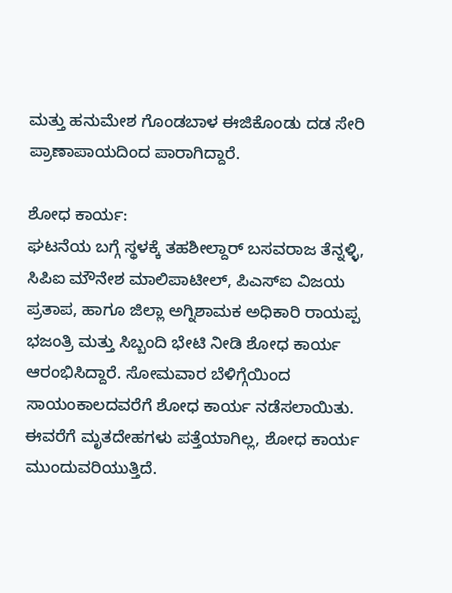ಮತ್ತು ಹನುಮೇಶ ಗೊಂಡಬಾಳ ಈಜಿಕೊಂಡು ದಡ ಸೇರಿ ಪ್ರಾಣಾಪಾಯದಿಂದ ಪಾರಾಗಿದ್ದಾರೆ.

ಶೋಧ ಕಾರ್ಯ:
ಘಟನೆಯ ಬಗ್ಗೆ ಸ್ಥಳಕ್ಕೆ ತಹಶೀಲ್ದಾರ್ ಬಸವರಾಜ ತೆನ್ನಳ್ಳಿ, ಸಿಪಿಐ ಮೌನೇಶ ಮಾಲಿಪಾಟೀಲ್, ಪಿಎಸ್‌ಐ ವಿಜಯ ಪ್ರತಾಪ, ಹಾಗೂ ಜಿಲ್ಲಾ ಅಗ್ನಿಶಾಮಕ ಅಧಿಕಾರಿ ರಾಯಪ್ಪ ಭಜಂತ್ರಿ ಮತ್ತು ಸಿಬ್ಬಂದಿ ಭೇಟಿ ನೀಡಿ ಶೋಧ ಕಾರ್ಯ ಆರಂಭಿಸಿದ್ದಾರೆ. ಸೋಮವಾರ ಬೆಳಿಗ್ಗೆಯಿಂದ ಸಾಯಂಕಾಲದವರೆಗೆ ಶೋಧ ಕಾರ್ಯ ನಡೆಸಲಾಯಿತು. ಈವರೆಗೆ ಮೃತದೇಹಗಳು ಪತ್ತೆಯಾಗಿಲ್ಲ, ಶೋಧ ಕಾರ್ಯ ಮುಂದುವರಿಯುತ್ತಿದೆ.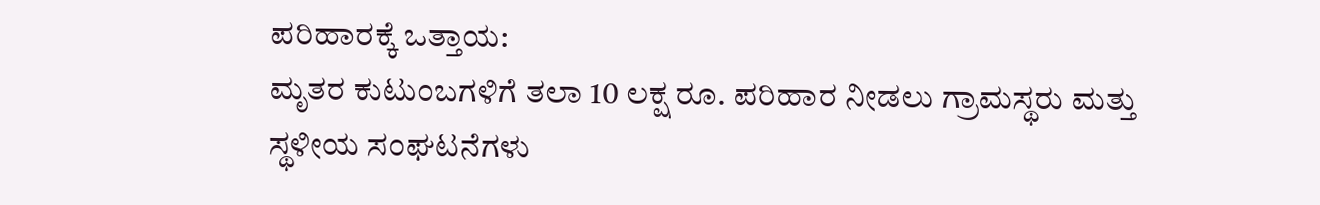ಪರಿಹಾರಕ್ಕೆ ಒತ್ತಾಯ:
ಮೃತರ ಕುಟುಂಬಗಳಿಗೆ ತಲಾ 10 ಲಕ್ಷ ರೂ. ಪರಿಹಾರ ನೀಡಲು ಗ್ರಾಮಸ್ಥರು ಮತ್ತು ಸ್ಥಳೀಯ ಸಂಘಟನೆಗಳು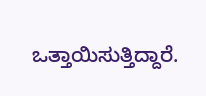ಒತ್ತಾಯಿಸುತ್ತಿದ್ದಾರೆ.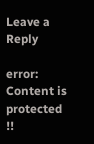Leave a Reply

error: Content is protected !!